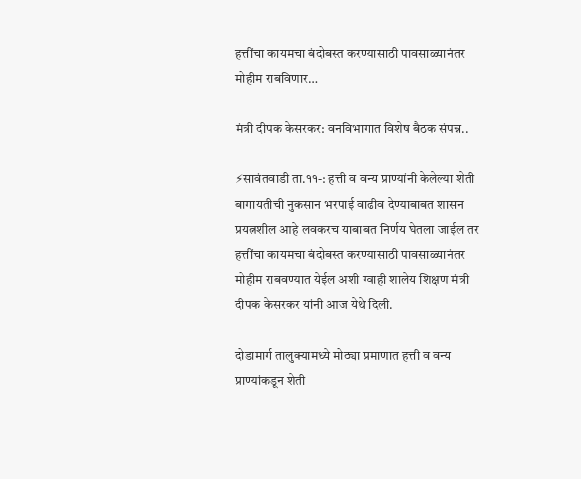हत्तींचा कायमचा बंदोबस्त करण्यासाठी पावसाळ्यानंतर मोहीम राबविणार…

मंत्री दीपक केसरकर: वनविभागात विशेष बैठक संपन्न..

⚡सावंतवाडी ता.११-: हत्ती व वन्य प्राण्यांनी केलेल्या शेती बागायतीची नुकसान भरपाई वाढीव देण्याबाबत शासन प्रयत्नशील आहे लवकरच याबाबत निर्णय घेतला जाईल तर हत्तींचा कायमचा बंदोबस्त करण्यासाठी पावसाळ्यानंतर मोहीम राबवण्यात येईल अशी ग्वाही शालेय शिक्षण मंत्री दीपक केसरकर यांनी आज येथे दिली.

दोडामार्ग तालुक्यामध्ये मोठ्या प्रमाणात हत्ती व वन्य प्राण्यांकडून शेती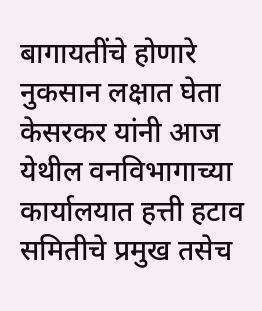बागायतींचे होणारे नुकसान लक्षात घेता केसरकर यांनी आज येथील वनविभागाच्या कार्यालयात हत्ती हटाव समितीचे प्रमुख तसेच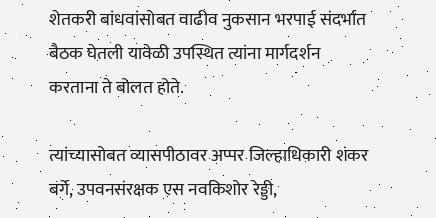शेतकरी बांधवांसोबत वाढीव नुकसान भरपाई संदर्भात बैठक घेतली यावेळी उपस्थित त्यांना मार्गदर्शन करताना ते बोलत होते.

त्यांच्यासोबत व्यासपीठावर अप्पर जिल्हाधिकारी शंकर बर्गे, उपवनसंरक्षक एस नवकिशोर रेड्डी,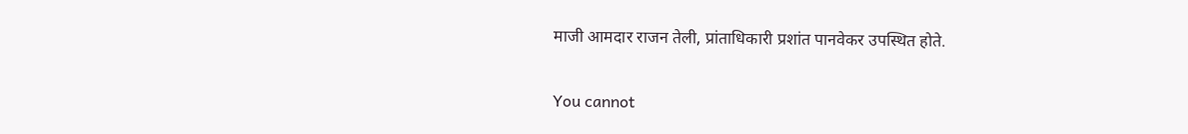माजी आमदार राजन तेली, प्रांताधिकारी प्रशांत पानवेकर उपस्थित होते.

You cannot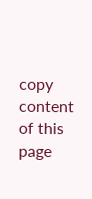copy content of this page